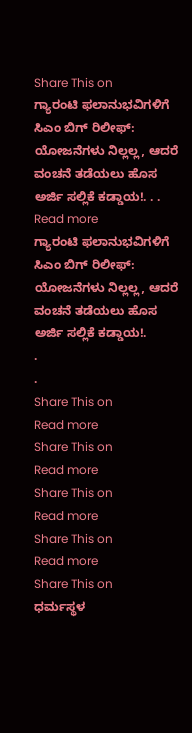Share This on
ಗ್ಯಾರಂಟಿ ಫಲಾನುಭವಿಗಳಿಗೆ ಸಿಎಂ ಬಿಗ್ ರಿಲೀಫ್: ಯೋಜನೆಗಳು ನಿಲ್ಲಲ್ಲ, ಆದರೆ ವಂಚನೆ ತಡೆಯಲು ಹೊಸ ಅರ್ಜಿ ಸಲ್ಲಿಕೆ ಕಡ್ಡಾಯ!. . . Read more
ಗ್ಯಾರಂಟಿ ಫಲಾನುಭವಿಗಳಿಗೆ ಸಿಎಂ ಬಿಗ್ ರಿಲೀಫ್: ಯೋಜನೆಗಳು ನಿಲ್ಲಲ್ಲ, ಆದರೆ ವಂಚನೆ ತಡೆಯಲು ಹೊಸ ಅರ್ಜಿ ಸಲ್ಲಿಕೆ ಕಡ್ಡಾಯ!.
.
.
Share This on
Read more
Share This on
Read more
Share This on
Read more
Share This on
Read more
Share This on
ಧರ್ಮಸ್ಥಳ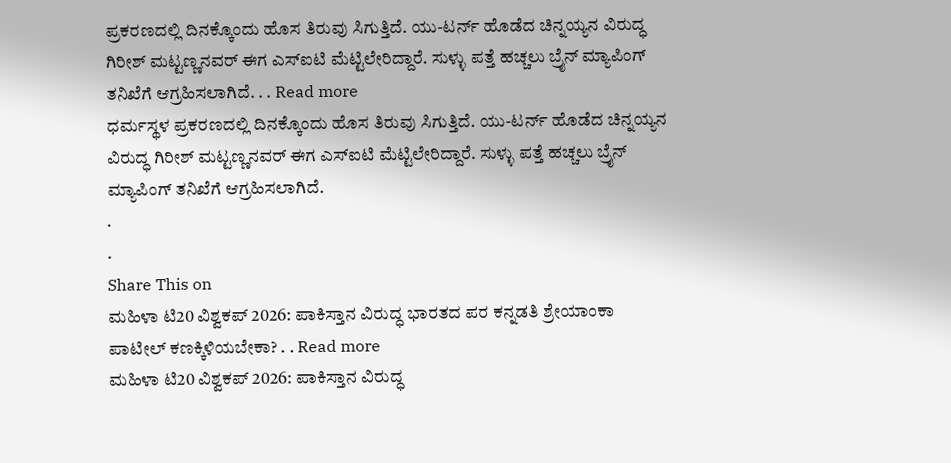ಪ್ರಕರಣದಲ್ಲಿ ದಿನಕ್ಕೊಂದು ಹೊಸ ತಿರುವು ಸಿಗುತ್ತಿದೆ. ಯು-ಟರ್ನ್ ಹೊಡೆದ ಚಿನ್ನಯ್ಯನ ವಿರುದ್ಧ ಗಿರೀಶ್ ಮಟ್ಟಣ್ಣನವರ್ ಈಗ ಎಸ್‌ಐಟಿ ಮೆಟ್ಟಿಲೇರಿದ್ದಾರೆ. ಸುಳ್ಳು ಪತ್ತೆ ಹಚ್ಚಲು ಬ್ರೈನ್ ಮ್ಯಾಪಿಂಗ್ ತನಿಖೆಗೆ ಆಗ್ರಹಿಸಲಾಗಿದೆ. . . Read more
ಧರ್ಮಸ್ಥಳ ಪ್ರಕರಣದಲ್ಲಿ ದಿನಕ್ಕೊಂದು ಹೊಸ ತಿರುವು ಸಿಗುತ್ತಿದೆ. ಯು-ಟರ್ನ್ ಹೊಡೆದ ಚಿನ್ನಯ್ಯನ ವಿರುದ್ಧ ಗಿರೀಶ್ ಮಟ್ಟಣ್ಣನವರ್ ಈಗ ಎಸ್‌ಐಟಿ ಮೆಟ್ಟಿಲೇರಿದ್ದಾರೆ. ಸುಳ್ಳು ಪತ್ತೆ ಹಚ್ಚಲು ಬ್ರೈನ್ ಮ್ಯಾಪಿಂಗ್ ತನಿಖೆಗೆ ಆಗ್ರಹಿಸಲಾಗಿದೆ.
.
.
Share This on
ಮಹಿಳಾ ಟಿ20 ವಿಶ್ವಕಪ್ 2026: ಪಾಕಿಸ್ತಾನ ವಿರುದ್ಧ ಭಾರತದ ಪರ ಕನ್ನಡತಿ ಶ್ರೇಯಾಂಕಾ ಪಾಟೀಲ್‌ ಕಣಕ್ಕಿಳಿಯಬೇಕಾ? . . Read more
ಮಹಿಳಾ ಟಿ20 ವಿಶ್ವಕಪ್ 2026: ಪಾಕಿಸ್ತಾನ ವಿರುದ್ಧ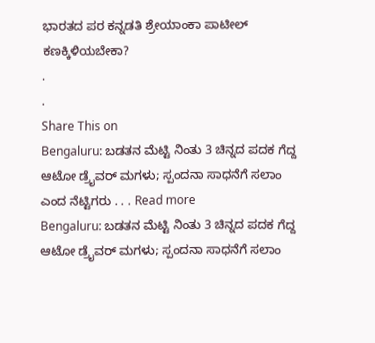ಭಾರತದ ಪರ ಕನ್ನಡತಿ ಶ್ರೇಯಾಂಕಾ ಪಾಟೀಲ್‌ ಕಣಕ್ಕಿಳಿಯಬೇಕಾ?
.
.
Share This on
Bengaluru: ಬಡತನ ಮೆಟ್ಟಿ ನಿಂತು 3 ಚಿನ್ನದ ಪದಕ ಗೆದ್ದ ಆಟೋ ಡ್ರೈವರ್ ಮಗಳು; ಸ್ಪಂದನಾ ಸಾಧನೆಗೆ ಸಲಾಂ ಎಂದ ನೆಟ್ಟಿಗರು . . . Read more
Bengaluru: ಬಡತನ ಮೆಟ್ಟಿ ನಿಂತು 3 ಚಿನ್ನದ ಪದಕ ಗೆದ್ದ ಆಟೋ ಡ್ರೈವರ್ ಮಗಳು; ಸ್ಪಂದನಾ ಸಾಧನೆಗೆ ಸಲಾಂ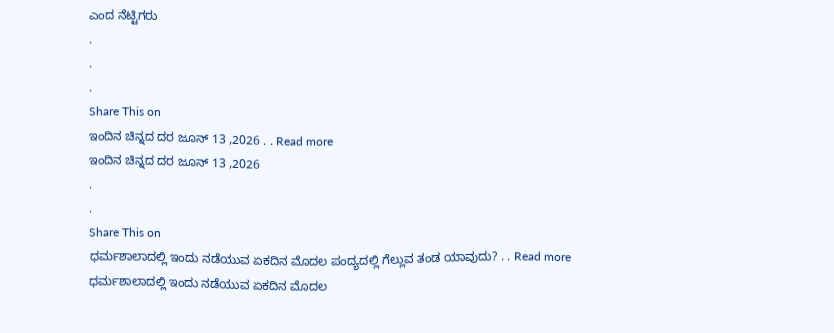ಎಂದ ನೆಟ್ಟಿಗರು
.
.
.
Share This on
ಇಂದಿನ ಚಿನ್ನದ ದರ ಜೂನ್ 13 ,2026 . . Read more
ಇಂದಿನ ಚಿನ್ನದ ದರ ಜೂನ್ 13 ,2026
.
.
Share This on
ಧರ್ಮಶಾಲಾದಲ್ಲಿ ಇಂದು ನಡೆಯುವ ಏಕದಿನ ಮೊದಲ ಪಂದ್ಯದಲ್ಲಿ ಗೆಲ್ಲುವ ತಂಡ ಯಾವುದು? . . Read more
ಧರ್ಮಶಾಲಾದಲ್ಲಿ ಇಂದು ನಡೆಯುವ ಏಕದಿನ ಮೊದಲ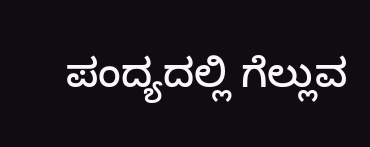ಪಂದ್ಯದಲ್ಲಿ ಗೆಲ್ಲುವ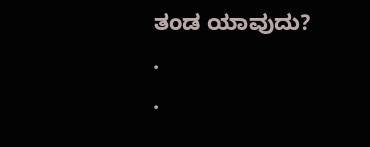ತಂಡ ಯಾವುದು?
.
.